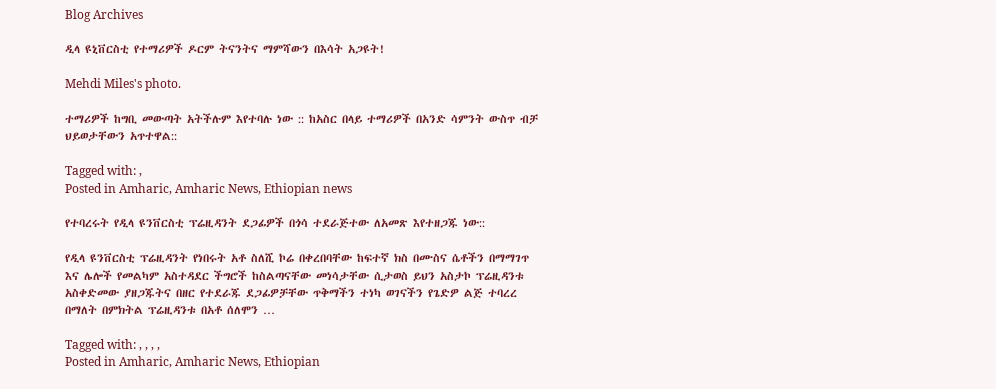Blog Archives

ዲላ ዩኒቨርስቲ የተማሪዎች ዶርም ትናንትና ማምሻውን በእሳት አጋዩት!

Mehdi Miles's photo.

ተማሪዎች ከግቢ መውጣት አትችሉም እየተባሉ ነው :: ከአስር በላይ ተማሪዎች በአንድ ሳምንት ውስጥ ብቻ ህይወታቸውን አጥተዋል::

Tagged with: ,
Posted in Amharic, Amharic News, Ethiopian news

የተባረሩት የዲላ ዩንቨርስቲ ፕሬዚዳንት ደጋፊዎች በጎሳ ተደራጅተው ለአመጽ እየተዘጋጁ ነው::

የዲላ ዩንቨርስቲ ፕሬዚዳንት የነበሩት አቶ ስለሺ ኮሬ በቀረበባቸው ከፍተኛ ክስ በሙስና ሴቶችን በማማገጥ እና ሌሎች የመልካም አስተዳደር ችግሮች ከስልጣናቸው መነሳታቸው ሲታወስ ይህን አስታኮ ፕሬዚዳንቱ አስቀድመው ያዘጋጁትና በዘር የተደራጁ ደጋፊዎቻቸው ጥቅማችን ተነካ ወገናችን የጌድዎ ልጅ ተባረረ በማለት በምክትል ፕሬዚዳንቱ በአቶ ሰለሞን …

Tagged with: , , , ,
Posted in Amharic, Amharic News, Ethiopian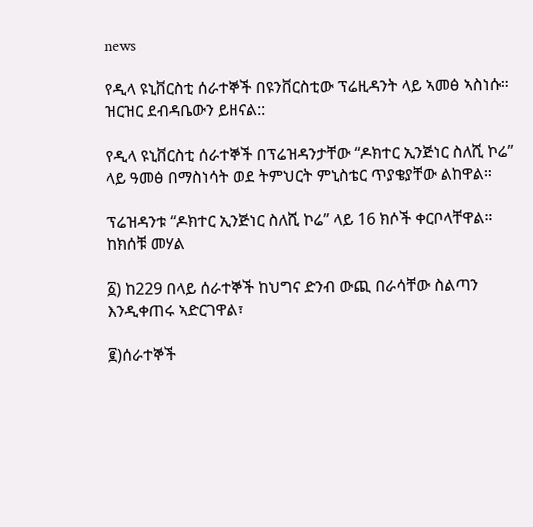news

የዲላ ዩኒቨርስቲ ሰራተኞች በዩንቨርስቲው ፕሬዚዳንት ላይ ኣመፅ ኣስነሱ። ዝርዝር ደብዳቤውን ይዘናል::

የዲላ ዩኒቨርስቲ ሰራተኞች በፕሬዝዳንታቸው “ዶክተር ኢንጅነር ስለሺ ኮሬ” ላይ ዓመፅ በማስነሳት ወደ ትምህርት ምኒስቴር ጥያቄያቸው ልከዋል።

ፕሬዝዳንቱ “ዶክተር ኢንጅነር ስለሺ ኮሬ” ላይ 16 ክሶች ቀርቦላቸዋል።
ከክሰቹ መሃል

፩) ከ229 በላይ ሰራተኞች ከህግና ድንብ ውጪ በራሳቸው ስልጣን እንዲቀጠሩ ኣድርገዋል፣

፪)ሰራተኞች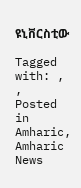ዩኒቨርስቲው

Tagged with: , ,
Posted in Amharic, Amharic News